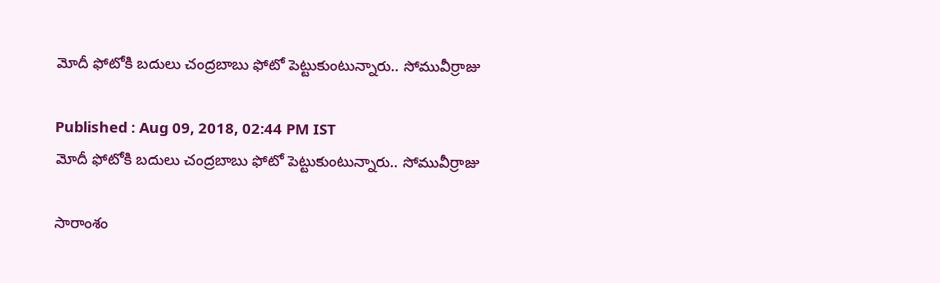మోదీ ఫోటోకి బదులు చంద్రబాబు ఫోటో పెట్టుకుంటున్నారు.. సోమువీర్రాజు

Published : Aug 09, 2018, 02:44 PM IST
మోదీ ఫోటోకి బదులు చంద్రబాబు ఫోటో పెట్టుకుంటున్నారు.. సోమువీర్రాజు

సారాంశం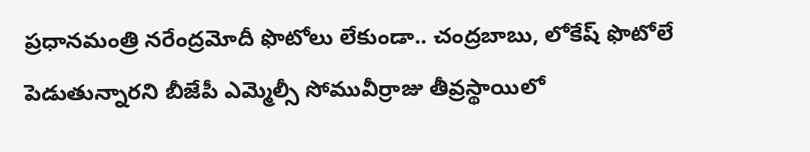ప్రధానమంత్రి నరేంద్రమోదీ ఫొటోలు లేకుండా.. చంద్రబాబు, లోకేష్ ఫొటోలే పెడుతున్నారని బీజేపీ ఎమ్మెల్సీ సోమువీర్రాజు తీవ్రస్థాయిలో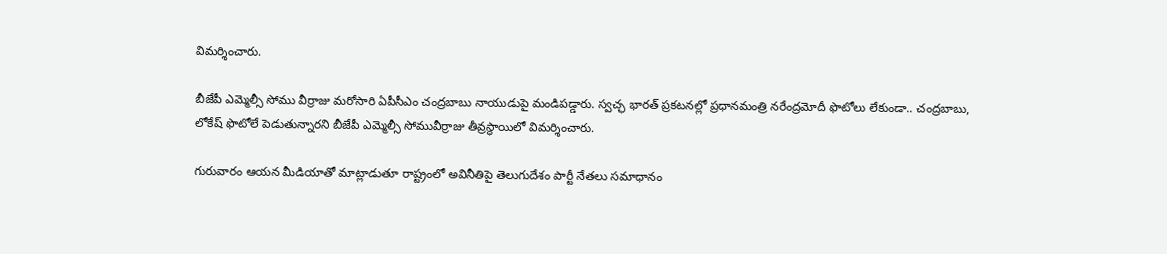విమర్శించారు.

బీజేపీ ఎమ్మెల్సీ సోము వీర్రాజు మరోసారి ఏపీసీఎం చంద్రబాబు నాయుడుపై మండిపడ్డారు. స్వచ్ఛ భారత్ ప్రకటనల్లో ప్రధానమంత్రి నరేంద్రమోదీ ఫొటోలు లేకుండా.. చంద్రబాబు, లోకేష్ ఫొటోలే పెడుతున్నారని బీజేపీ ఎమ్మెల్సీ సోమువీర్రాజు తీవ్రస్థాయిలో విమర్శించారు.

గురువారం ఆయన మీడియాతో మాట్లాడుతూ రాష్ట్రంలో అవినీతిపై తెలుగుదేశం పార్టీ నేతలు సమాధానం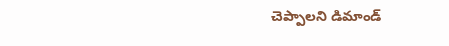చెప్పాలని డిమాండ్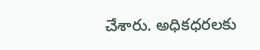చేశారు. అధికధరలకు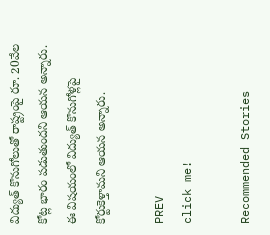విద్యుత్ కొనుగోలుతో రాష్ట్రంపై రూ. 20వేల కోట్ల భారం పడుతుందని ఆయన అన్నారు. ఈ విషయంలో విద్యుత్‌ కొనుగోళ్లపై కోర్టుకెళ్తామని ఆయన అన్నారు.

PREV
click me!

Recommended Stories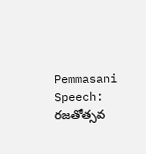Pemmasani Speech: రజతోత్సవ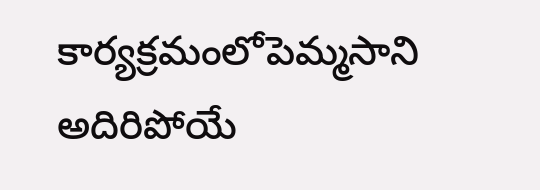కార్యక్రమంలోపెమ్మసాని అదిరిపోయే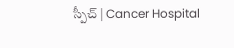స్పీచ్ | Cancer Hospital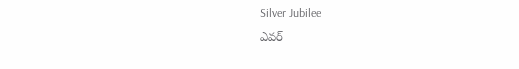Silver Jubilee
ఎవర్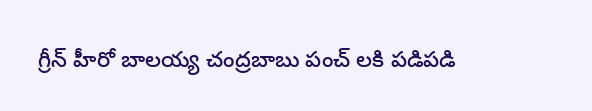గ్రీన్ హీరో బాలయ్య చంద్రబాబు పంచ్ లకి పడిపడి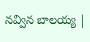నవ్విన బాలయ్య |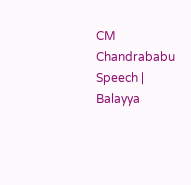CM Chandrababu Speech | Balayya